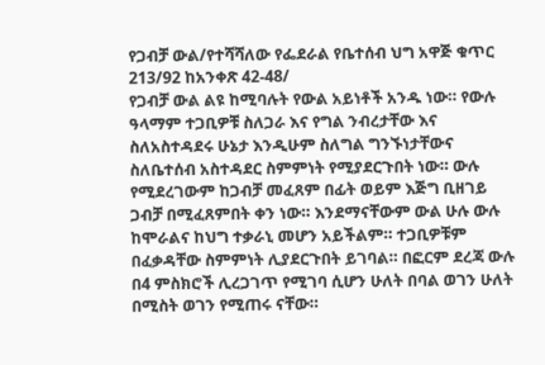የጋብቻ ውል/የተሻሻለው የፌደራል የቤተሰብ ህግ አዋጅ ቁጥር 213/92 ከአንቀጽ 42-48/
የጋብቻ ውል ልዩ ከሚባሉት የውል አይነቶች አንዱ ነው። የውሉ ዓላማም ተጋቢዎቹ ስለጋራ እና የግል ንብረታቸው እና ስለአስተዳደሩ ሁኔታ እንዲሁም ስለግል ግንኙነታቸውና ስለቤተሰብ አስተዳደር ስምምነት የሚያደርጉበት ነው። ውሉ የሚደረገውም ከጋብቻ መፈጸም በፊት ወይም እጅግ ቢዘገይ ጋብቻ በሚፈጸምበት ቀን ነው። እንደማናቸውም ውል ሁሉ ውሉ ከሞራልና ከህግ ተቃራኒ መሆን አይችልም። ተጋቢዎቹም በፈቃዳቸው ስምምነት ሊያደርጉበት ይገባል። በፎርም ደረጃ ውሉ በ4 ምስክሮች ሊረጋገጥ የሚገባ ሲሆን ሁለት በባል ወገን ሁለት በሚስት ወገን የሚጠሩ ናቸው።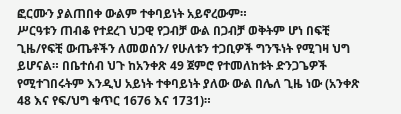ፎርሙን ያልጠበቀ ውልም ተቀባይነት አይኖረውም።
ሥርዓቱን ጠብቆ የተደረገ ህጋዊ የጋብቻ ውል በጋብቻ ወቅትም ሆነ በፍቺ ጊዜ/የፍቺ ውጤቶችን ለመወሰን/ የሁለቱን ተጋቢዎች ግንኙነት የሚገዛ ህግ ይሆናል። በቤተሰብ ህጉ ከአንቀጽ 49 ጀምሮ የተመለከቱት ድንጋጌዎች የሚተገበሩትም እንዲህ አይነት ተቀባይነት ያለው ውል በሌለ ጊዜ ነው (አንቀጽ 48 እና የፍ/ህግ ቁጥር 1676 እና 1731)።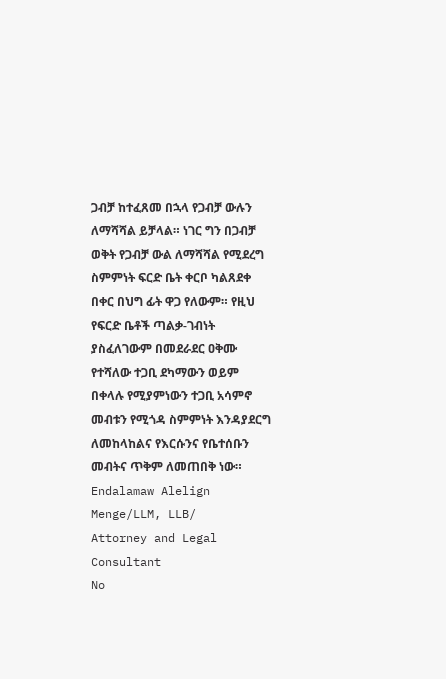ጋብቻ ከተፈጸመ በኋላ የጋብቻ ውሉን ለማሻሻል ይቻላል። ነገር ግን በጋብቻ ወቅት የጋብቻ ውል ለማሻሻል የሚደረግ ስምምነት ፍርድ ቤት ቀርቦ ካልጸደቀ በቀር በህግ ፊት ዋጋ የለውም። የዚህ የፍርድ ቤቶች ጣልቃ-ገብነት ያስፈለገውም በመደራደር ዐቅሙ የተሻለው ተጋቢ ደካማውን ወይም በቀላሉ የሚያምነውን ተጋቢ አሳምኖ መብቱን የሚጎዳ ስምምነት እንዳያደርግ ለመከላከልና የእርሱንና የቤተሰቡን መብትና ጥቅም ለመጠበቅ ነው።
Endalamaw Alelign Menge/LLM, LLB/
Attorney and Legal Consultant
No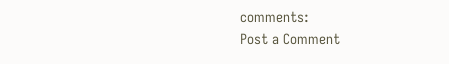comments:
Post a Comment